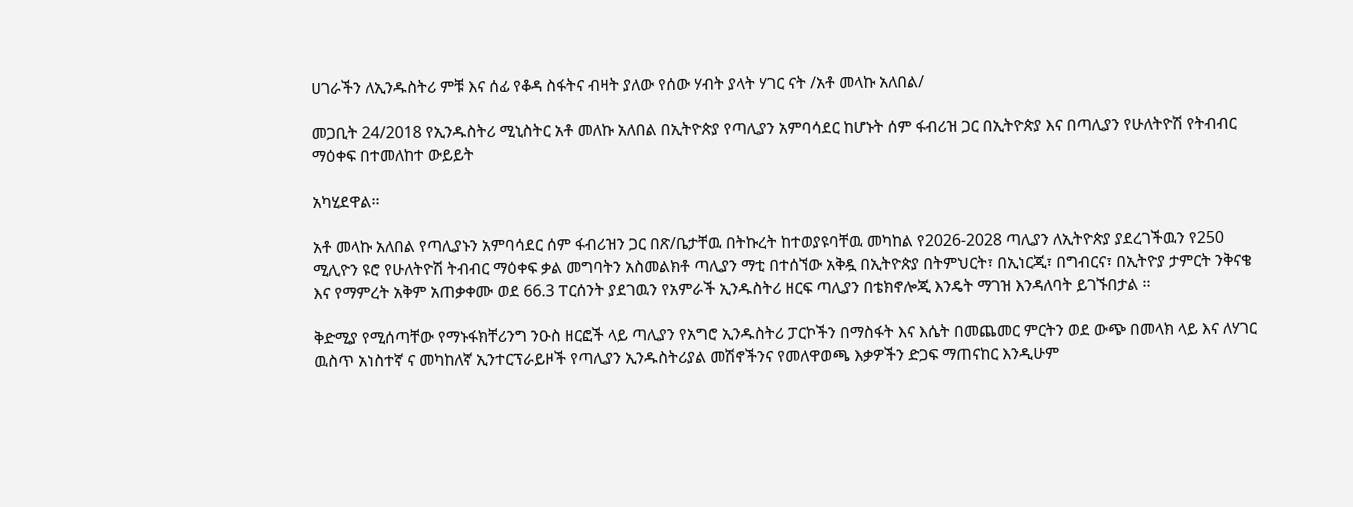ሀገራችን ለኢንዱስትሪ ምቹ እና ሰፊ የቆዳ ስፋትና ብዛት ያለው የሰው ሃብት ያላት ሃገር ናት /አቶ መላኩ አለበል/

መጋቢት 24/2018 የኢንዱስትሪ ሚኒስትር አቶ መለኩ አለበል በኢትዮጵያ የጣሊያን አምባሳደር ከሆኑት ሰም ፋብሪዝ ጋር በኢትዮጵያ እና በጣሊያን የሁለትዮሽ የትብብር ማዕቀፍ በተመለከተ ውይይት

አካሂደዋል፡፡

አቶ መላኩ አለበል የጣሊያኑን አምባሳደር ሰም ፋብሪዝን ጋር በጽ/ቤታቸዉ በትኩረት ከተወያዩባቸዉ መካከል የ2026-2028 ጣሊያን ለኢትዮጵያ ያደረገችዉን የ250 ሚሊዮን ዩሮ የሁለትዮሽ ትብብር ማዕቀፍ ቃል መግባትን አስመልክቶ ጣሊያን ማቲ በተሰኘው አቅዷ በኢትዮጵያ በትምህርት፣ በኢነርጂ፣ በግብርና፣ በኢትዮያ ታምርት ንቅናቄ እና የማምረት አቅም አጠቃቀሙ ወደ 66.3 ፐርሰንት ያደገዉን የአምራች ኢንዱስትሪ ዘርፍ ጣሊያን በቴክኖሎጂ እንዴት ማገዝ እንዳለባት ይገኙበታል ፡፡

ቅድሚያ የሚሰጣቸው የማኑፋክቸሪንግ ንዑስ ዘርፎች ላይ ጣሊያን የአግሮ ኢንዱስትሪ ፓርኮችን በማስፋት እና እሴት በመጨመር ምርትን ወደ ውጭ በመላክ ላይ እና ለሃገር ዉስጥ አነስተኛ ና መካከለኛ ኢንተርፕራይዞች የጣሊያን ኢንዱስትሪያል መሽኖችንና የመለዋወጫ እቃዎችን ድጋፍ ማጠናከር እንዲሁም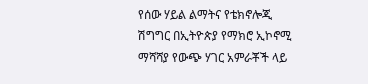የሰው ሃይል ልማትና የቴክኖሎጂ ሽግግር በኢትዮጵያ የማክሮ ኢኮኖሚ ማሻሻያ የውጭ ሃገር አምራቾች ላይ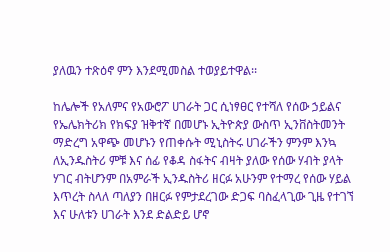ያለዉን ተጽዕኖ ምን እንደሚመስል ተወያይተዋል፡፡

ከሌሎች የአለምና የአውሮፖ ሀገራት ጋር ሲነፃፀር የተሻለ የሰው ኃይልና የኤሌክትሪክ የክፍያ ዝቅተኛ በመሆኑ ኢትዮጵያ ውስጥ ኢንቨስትመንት ማድረግ አዋጭ መሆኑን የጠቀሱት ሚኒስትሩ ሀገራችን ምንም እንኳ ለኢንዱስትሪ ምቹ እና ሰፊ የቆዳ ስፋትና ብዛት ያለው የሰው ሃብት ያላት ሃገር ብትሆንም በአምራች ኢንዱስትሪ ዘርፉ አሁንም የተማረ የሰው ሃይል እጥረት ስላለ ጣለያን በዘርፉ የምታደረገው ድጋፍ ባስፈላጊው ጊዜ የተገኘ እና ሁለቱን ሀገራት እንደ ድልድይ ሆኖ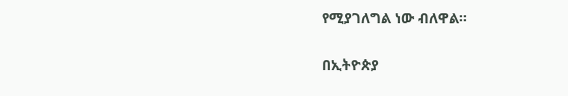የሚያገለግል ነው ብለዋል፡፡

በኢትዮጵያ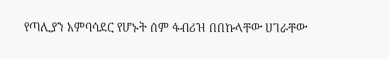የጣሊያን አምባሳደር የሆኑት ሰም ፋብሪዝ በበኩላቸው ሀገራቸው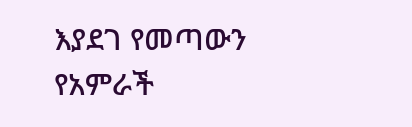እያደገ የመጣውን የአምራች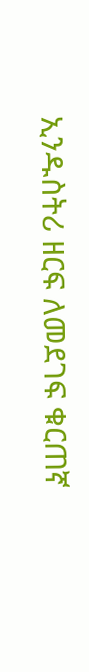ኢንዱስትሪ ዘርፍ ለመደገፍ ቁርጠኛ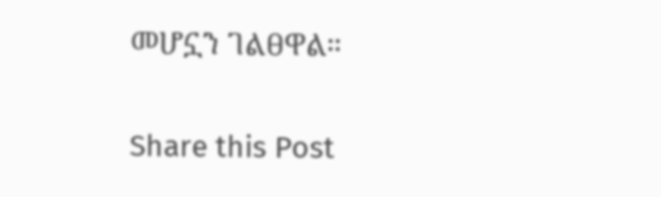መሆኗን ገልፀዋል።

Share this Post